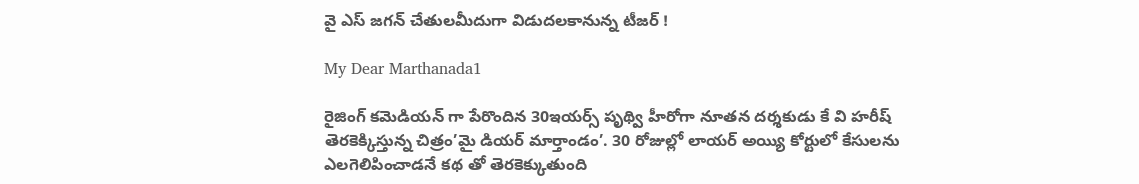వై ఎస్ జగన్ చేతులమీదుగా విడుదలకానున్న టీజర్ !

My Dear Marthanada1

రైజింగ్ కమెడియన్ గా పేరొందిన 30ఇయర్స్ పృథ్వి హీరోగా నూతన దర్శకుడు కే వి హరీష్ తెరకెక్కిస్తున్న చిత్రం’మై డియర్ మార్తాండం’. 30 రోజుల్లో లాయర్ అయ్యి కోర్టులో కేసులను ఎలగెలిపించాడనే కథ తో తెరకెక్కుతుంది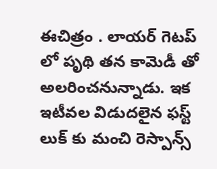ఈచిత్రం . లాయర్ గెటప్ లో పృథి తన కామెడీ తో అలరించనున్నాడు. ఇక ఇటీవల విడుదలైన ఫస్ట్ లుక్ కు మంచి రెస్పాన్స్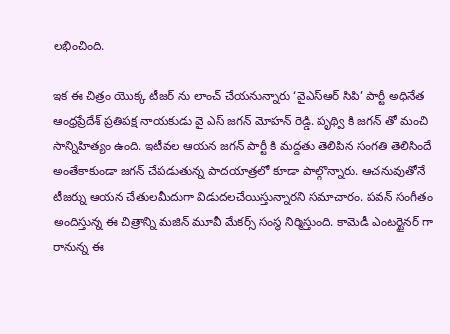లభించింది.

ఇక ఈ చిత్రం యొక్క టీజర్ ను లాంచ్ చేయనున్నారు ‘వైఎస్ఆర్ సిపి’ పార్టీ అధినేత ఆంధ్రప్రేదేశ్ ప్రతిపక్ష నాయకుడు వై ఎస్ జగన్ మోహన్ రెడ్డి. పృథ్వి కి జగన్ తో మంచి సాన్నిహిత్యం ఉంది. ఇటీవల ఆయన జగన్ పార్టీ కి మద్దతు తెలిపిన సంగతి తెలిసిందే అంతేకాకుండా జగన్ చేపడుతున్న పాదయాత్రలో కూడా పాల్గొన్నారు. ఆచనువుతోనే టీజర్ను ఆయన చేతులమీదుగా విడుదలచేయిస్తున్నారని సమాచారం. పవన్ సంగీతం అందిస్తున్న ఈ చిత్రాన్ని మజిన్ మూవీ మేకర్స్ సంస్థ నిర్మిస్తుంది. కామెడీ ఎంటర్టైనర్ గా రానున్న ఈ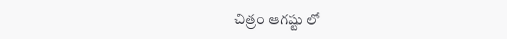చిత్రం ఆగష్టు లో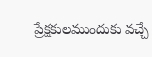ప్రేక్షకులముందుకు వచ్చే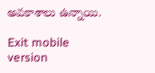అవకాశాలు ఉన్నాయి.

Exit mobile version